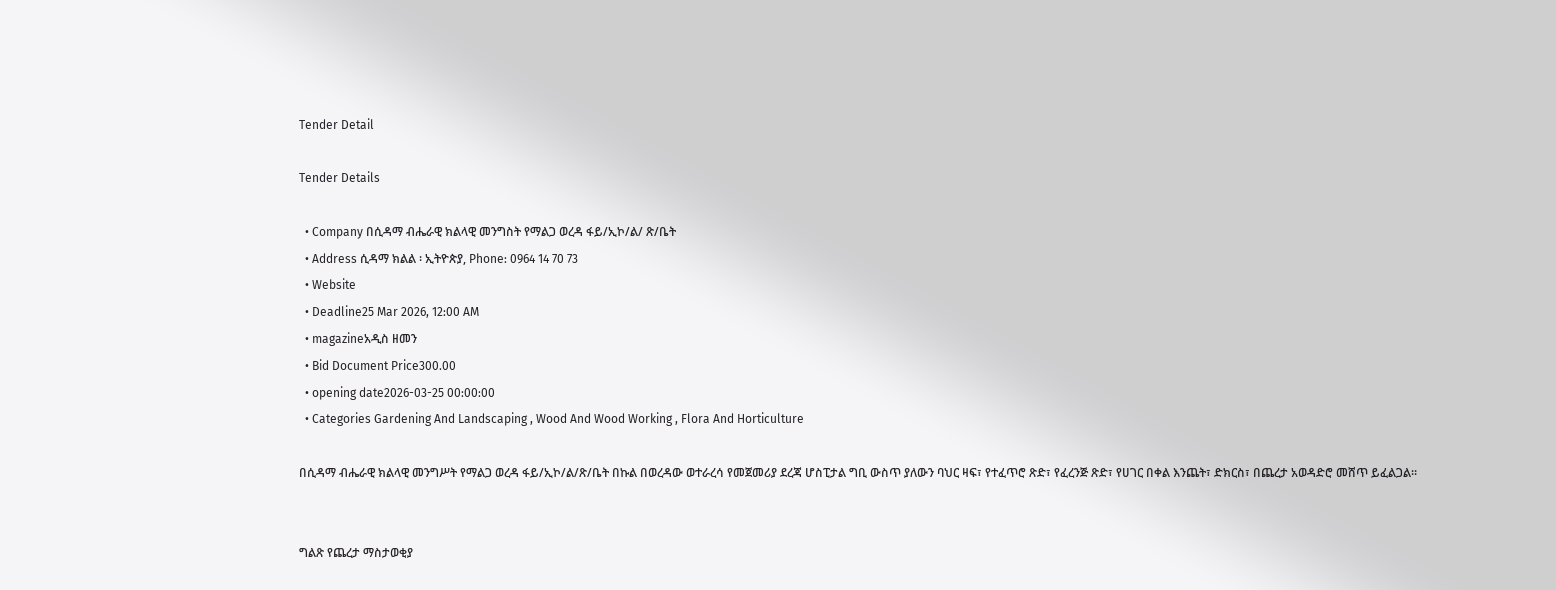Tender Detail

Tender Details

  • Company በሲዳማ ብሔራዊ ክልላዊ መንግስት የማልጋ ወረዳ ፋይ/ኢኮ/ል/ ጽ/ቤት
  • Address ሲዳማ ክልል ፡ ኢትዮጵያ, Phone: 0964 14 70 73
  • Website
  • Deadline25 Mar 2026, 12:00 AM
  • magazineአዲስ ዘመን
  • Bid Document Price300.00
  • opening date2026-03-25 00:00:00
  • Categories Gardening And Landscaping , Wood And Wood Working , Flora And Horticulture

በሲዳማ ብሔራዊ ክልላዊ መንግሥት የማልጋ ወረዳ ፋይ/ኢኮ/ል/ጽ/ቤት በኩል በወረዳው ወተራረሳ የመጀመሪያ ደረጃ ሆስፒታል ግቢ ውስጥ ያለውን ባህር ዛፍ፣ የተፈጥሮ ጽድ፣ የፈረንጅ ጽድ፣ የሀገር በቀል እንጨት፣ ድክርስ፣ በጨረታ አወዳድሮ መሸጥ ይፈልጋል።


ግልጽ የጨረታ ማስታወቂያ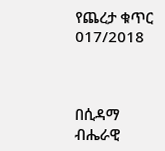የጨረታ ቁጥር 017/2018



በሲዳማ ብሔራዊ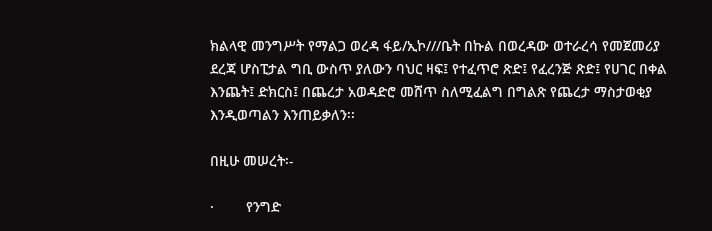ክልላዊ መንግሥት የማልጋ ወረዳ ፋይ/ኢኮ///ቤት በኩል በወረዳው ወተራረሳ የመጀመሪያ ደረጃ ሆስፒታል ግቢ ውስጥ ያለውን ባህር ዛፍ፤ የተፈጥሮ ጽድ፤ የፈረንጅ ጽድ፤ የሀገር በቀል እንጨት፤ ድክርስ፤ በጨረታ አወዳድሮ መሸጥ ስለሚፈልግ በግልጽ የጨረታ ማስታወቂያ እንዲወጣልን እንጠይቃለን፡፡

በዚሁ መሠረት፡-

·        የንግድ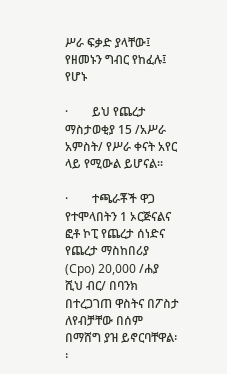ሥራ ፍቃድ ያላቸው፤ የዘመኑን ግብር የከፈሉ፤ የሆኑ

·        ይህ የጨረታ ማስታወቂያ 15 /አሥራ አምስት/ የሥራ ቀናት አየር ላይ የሚውል ይሆናል፡፡

·        ተጫራቾች ዋጋ የተሞላበትን 1 ኦርጅናልና ፎቶ ኮፒ የጨረታ ሰነድና የጨረታ ማስከበሪያ (Cpo) 20,000 /ሐያ ሺህ ብር/ በባንክ በተረጋገጠ ዋስትና በፖስታ ለየብቻቸው በሰም በማሸግ ያዝ ይኖርባቸዋል፡፡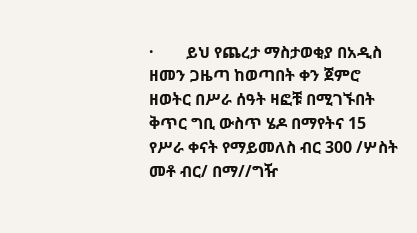·        ይህ የጨረታ ማስታወቂያ በአዲስ ዘመን ጋዜጣ ከወጣበት ቀን ጀምሮ ዘወትር በሥራ ሰዓት ዛፎቹ በሚገኙበት ቅጥር ግቢ ውስጥ ሄዶ በማየትና 15 የሥራ ቀናት የማይመለስ ብር 300 /ሦስት መቶ ብር/ በማ//ግዥ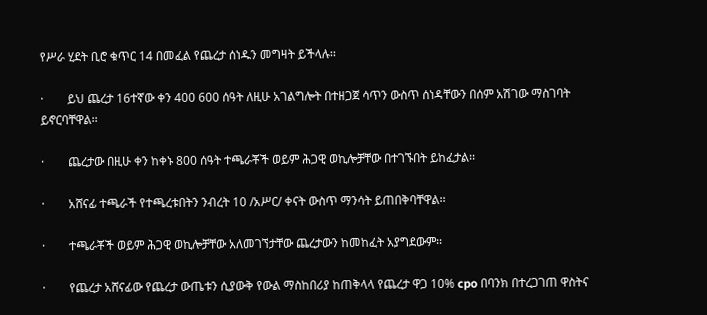የሥራ ሂደት ቢሮ ቁጥር 14 በመፈል የጨረታ ሰነዱን መግዛት ይችላሉ፡፡

·        ይህ ጨረታ 16ተኛው ቀን 400 600 ሰዓት ለዚሁ አገልግሎት በተዘጋጀ ሳጥን ውስጥ ሰነዳቸውን በሰም አሽገው ማስገባት ይኖርባቸዋል፡፡

·        ጨረታው በዚሁ ቀን ከቀኑ 800 ሰዓት ተጫራቾች ወይም ሕጋዊ ወኪሎቻቸው በተገኙበት ይከፈታል፡፡

·        አሸናፊ ተጫራች የተጫረቱበትን ንብረት 10 /አሥር/ ቀናት ውስጥ ማንሳት ይጠበቅባቸዋል፡፡

·        ተጫራቾች ወይም ሕጋዊ ወኪሎቻቸው አለመገኘታቸው ጨረታውን ከመከፈት አያግደውም፡፡

·        የጨረታ አሸናፊው የጨረታ ውጤቱን ሲያውቅ የውል ማስከበሪያ ከጠቅላላ የጨረታ ዋጋ 10% cpo በባንክ በተረጋገጠ ዋስትና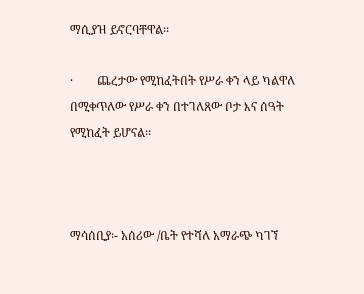ማሲያዝ ይኖርባቸዋል፡፡

·        ጨረታው የሚከፈትበት የሥራ ቀን ላይ ካልዋለ በሚቀጥለው የሥራ ቀን በተገለጸው ቦታ እና ሰዓት የሚከፈት ይሆናል፡፡



ማሳሰቢያ፡- አሰሪው /ቤት የተሻለ አማራጭ ካገኘ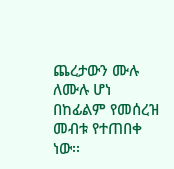ጨረታውን ሙሉ ለሙሉ ሆነ በከፊልም የመሰረዝ መብቱ የተጠበቀ ነው፡፡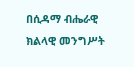በሲዳማ ብሔራዊ ክልላዊ መንግሥት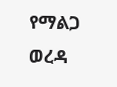የማልጋ ወረዳ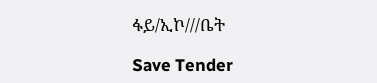ፋይ/ኢኮ///ቤት

Save Tender